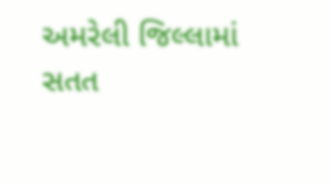અમરેલી જિલ્લામાં સતત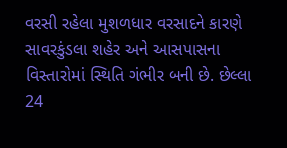વરસી રહેલા મુશળધાર વરસાદને કારણે સાવરકુંડલા શહેર અને આસપાસના વિસ્તારોમાં સ્થિતિ ગંભીર બની છે. છેલ્લા 24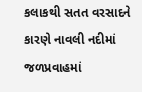કલાકથી સતત વરસાદને કારણે નાવલી નદીમાં જળપ્રવાહમાં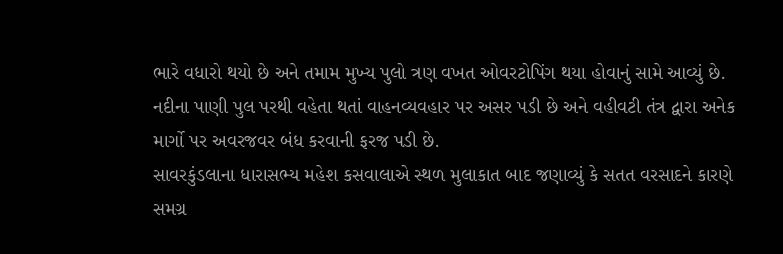ભારે વધારો થયો છે અને તમામ મુખ્ય પુલો ત્રણ વખત ઓવરટોપિંગ થયા હોવાનું સામે આવ્યું છે. નદીના પાણી પુલ પરથી વહેતા થતાં વાહનવ્યવહાર પર અસર પડી છે અને વહીવટી તંત્ર દ્વારા અનેક માર્ગો પર અવરજવર બંધ કરવાની ફરજ પડી છે.
સાવરકુંડલાના ધારાસભ્ય મહેશ કસવાલાએ સ્થળ મુલાકાત બાદ જણાવ્યું કે સતત વરસાદને કારણે સમગ્ર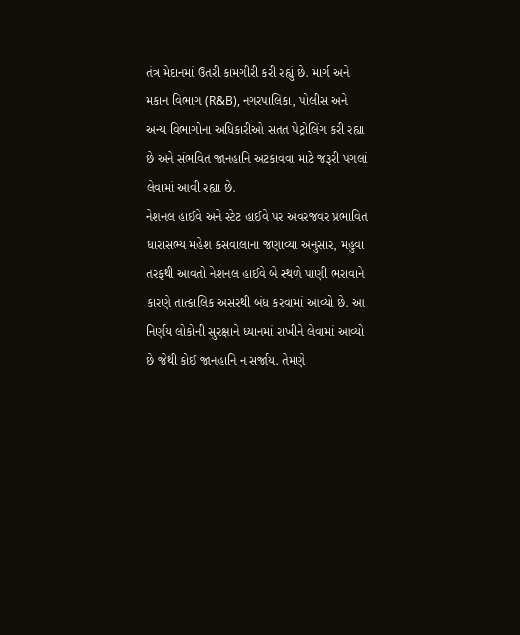તંત્ર મેદાનમાં ઉતરી કામગીરી કરી રહ્યું છે. માર્ગ અને મકાન વિભાગ (R&B), નગરપાલિકા, પોલીસ અને અન્ય વિભાગોના અધિકારીઓ સતત પેટ્રોલિંગ કરી રહ્યા છે અને સંભવિત જાનહાનિ અટકાવવા માટે જરૂરી પગલાં લેવામાં આવી રહ્યા છે.
નેશનલ હાઈવે અને સ્ટેટ હાઈવે પર અવરજવર પ્રભાવિત
ધારાસભ્ય મહેશ કસવાલાના જણાવ્યા અનુસાર, મહુવા તરફથી આવતો નેશનલ હાઈવે બે સ્થળે પાણી ભરાવાને કારણે તાત્કાલિક અસરથી બંધ કરવામાં આવ્યો છે. આ નિર્ણય લોકોની સુરક્ષાને ધ્યાનમાં રાખીને લેવામાં આવ્યો છે જેથી કોઈ જાનહાનિ ન સર્જાય. તેમણે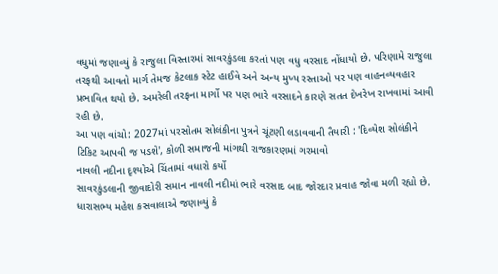વધુમાં જણાવ્યું કે રાજુલા વિસ્તારમાં સાવરકુંડલા કરતાં પણ વધુ વરસાદ નોંધાયો છે. પરિણામે રાજુલા તરફથી આવતો માર્ગ તેમજ કેટલાક સ્ટેટ હાઈવે અને અન્ય મુખ્ય રસ્તાઓ પર પણ વાહનવ્યવહાર પ્રભાવિત થયો છે. અમરેલી તરફના માર્ગો પર પણ ભારે વરસાદને કારણે સતત દેખરેખ રાખવામાં આવી રહી છે.
આ પણ વાંચો: 2027માં પરસોતમ સોલંકીના પુત્રને ચૂંટણી લડાવવાની તૈયારી : 'દિવ્યેશ સોલંકીને ટિકિટ આપવી જ પડશે', કોળી સમાજની માંગથી રાજકારણમાં ગરમાવો
નાવલી નદીના દૃશ્યોએ ચિંતામાં વધારો કર્યો
સાવરકુંડલાની જીવાદોરી સમાન નાવલી નદીમાં ભારે વરસાદ બાદ જોરદાર પ્રવાહ જોવા મળી રહ્યો છે. ધારાસભ્ય મહેશ કસવાલાએ જણાવ્યું કે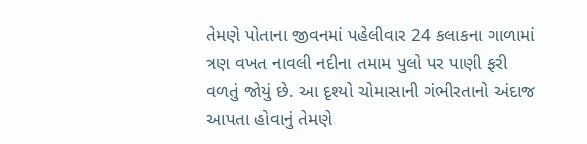તેમણે પોતાના જીવનમાં પહેલીવાર 24 કલાકના ગાળામાં ત્રણ વખત નાવલી નદીના તમામ પુલો પર પાણી ફરી વળતું જોયું છે. આ દૃશ્યો ચોમાસાની ગંભીરતાનો અંદાજ આપતા હોવાનું તેમણે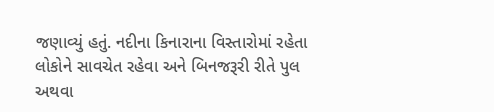જણાવ્યું હતું. નદીના કિનારાના વિસ્તારોમાં રહેતા લોકોને સાવચેત રહેવા અને બિનજરૂરી રીતે પુલ અથવા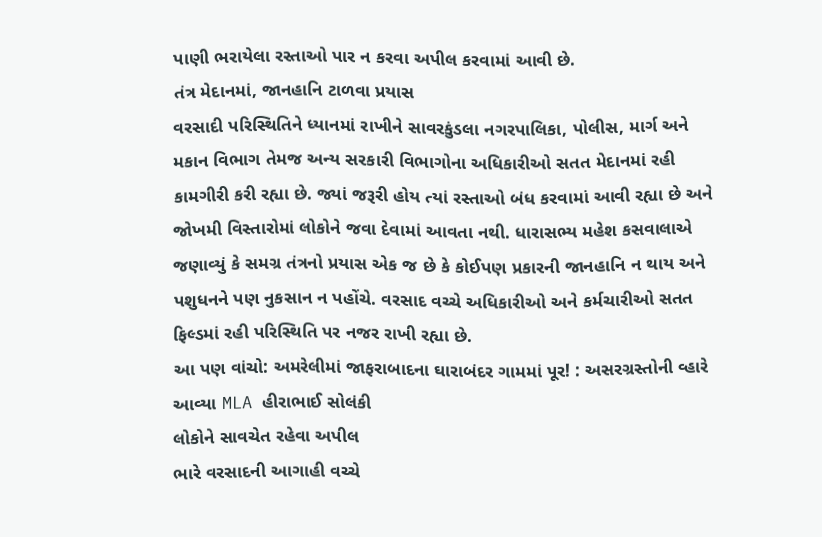પાણી ભરાયેલા રસ્તાઓ પાર ન કરવા અપીલ કરવામાં આવી છે.
તંત્ર મેદાનમાં, જાનહાનિ ટાળવા પ્રયાસ
વરસાદી પરિસ્થિતિને ધ્યાનમાં રાખીને સાવરકુંડલા નગરપાલિકા, પોલીસ, માર્ગ અને મકાન વિભાગ તેમજ અન્ય સરકારી વિભાગોના અધિકારીઓ સતત મેદાનમાં રહી કામગીરી કરી રહ્યા છે. જ્યાં જરૂરી હોય ત્યાં રસ્તાઓ બંધ કરવામાં આવી રહ્યા છે અને જોખમી વિસ્તારોમાં લોકોને જવા દેવામાં આવતા નથી. ધારાસભ્ય મહેશ કસવાલાએ જણાવ્યું કે સમગ્ર તંત્રનો પ્રયાસ એક જ છે કે કોઈપણ પ્રકારની જાનહાનિ ન થાય અને પશુધનને પણ નુકસાન ન પહોંચે. વરસાદ વચ્ચે અધિકારીઓ અને કર્મચારીઓ સતત ફિલ્ડમાં રહી પરિસ્થિતિ પર નજર રાખી રહ્યા છે.
આ પણ વાંચો: અમરેલીમાં જાફરાબાદના ઘારાબંદર ગામમાં પૂર! : અસરગ્રસ્તોની વ્હારે આવ્યા MLA હીરાભાઈ સોલંકી
લોકોને સાવચેત રહેવા અપીલ
ભારે વરસાદની આગાહી વચ્ચે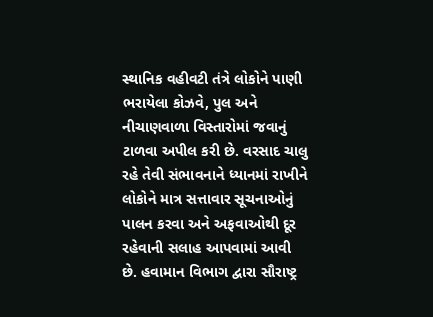સ્થાનિક વહીવટી તંત્રે લોકોને પાણી ભરાયેલા કોઝવે, પુલ અને નીચાણવાળા વિસ્તારોમાં જવાનું ટાળવા અપીલ કરી છે. વરસાદ ચાલુ રહે તેવી સંભાવનાને ધ્યાનમાં રાખીને લોકોને માત્ર સત્તાવાર સૂચનાઓનું પાલન કરવા અને અફવાઓથી દૂર રહેવાની સલાહ આપવામાં આવી છે. હવામાન વિભાગ દ્વારા સૌરાષ્ટ્ર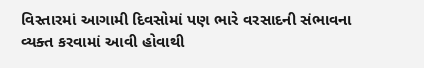વિસ્તારમાં આગામી દિવસોમાં પણ ભારે વરસાદની સંભાવના વ્યક્ત કરવામાં આવી હોવાથી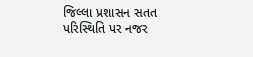જિલ્લા પ્રશાસન સતત પરિસ્થિતિ પર નજર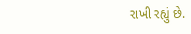રાખી રહ્યું છે.